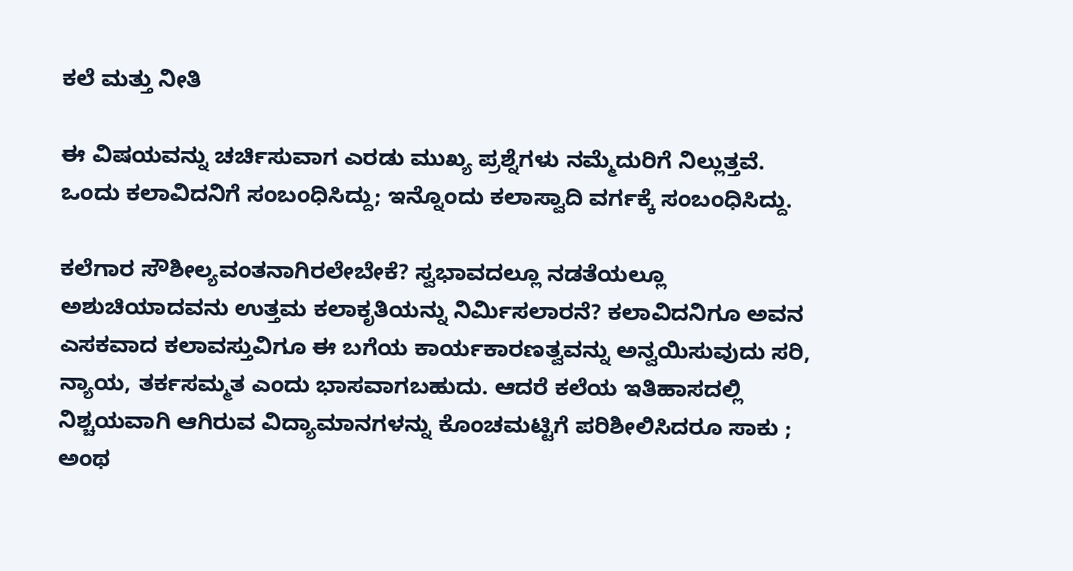ಕಲೆ ಮತ್ತು ನೀತಿ

ಈ ವಿಷಯವನ್ನು ಚರ್ಚಿಸುವಾಗ ಎರಡು ಮುಖ್ಯ ಪ್ರಶ್ನೆಗಳು ನಮ್ಮೆದುರಿಗೆ ನಿಲ್ಲುತ್ತವೆ. ಒಂದು ಕಲಾವಿದನಿಗೆ ಸಂಬಂಧಿಸಿದ್ದು; ಇನ್ನೊಂದು ಕಲಾಸ್ವಾದಿ ವರ್ಗಕ್ಕೆ ಸಂಬಂಧಿಸಿದ್ದು.

ಕಲೆಗಾರ ಸೌಶೀಲ್ಯವಂತನಾಗಿರಲೇಬೇಕೆ? ಸ್ವಭಾವದಲ್ಲೂ ನಡತೆಯಲ್ಲೂ ಅಶುಚಿಯಾದವನು ಉತ್ತಮ ಕಲಾಕೃತಿಯನ್ನು ನಿರ್ಮಿಸಲಾರನೆ? ಕಲಾವಿದನಿಗೂ ಅವನ ಎಸಕವಾದ ಕಲಾವಸ್ತುವಿಗೂ ಈ ಬಗೆಯ ಕಾರ್ಯಕಾರಣತ್ವವನ್ನು ಅನ್ವಯಿಸುವುದು ಸರಿ, ನ್ಯಾಯ, ತರ್ಕಸಮ್ಮತ ಎಂದು ಭಾಸವಾಗಬಹುದು. ಆದರೆ ಕಲೆಯ ಇತಿಹಾಸದಲ್ಲಿ ನಿಶ್ಚಯವಾಗಿ ಆಗಿರುವ ವಿದ್ಯಾಮಾನಗಳನ್ನು ಕೊಂಚಮಟ್ಟಿಗೆ ಪರಿಶೀಲಿಸಿದರೂ ಸಾಕು ; ಅಂಥ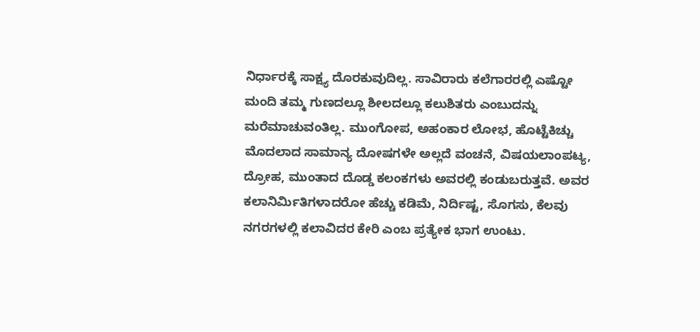ನಿರ್ಧಾರಕ್ಕೆ ಸಾಕ್ಷ್ಯ ದೊರಕುವುದಿಲ್ಲ. ಸಾವಿರಾರು ಕಲೆಗಾರರಲ್ಲಿ ಎಷ್ಟೋ ಮಂದಿ ತಮ್ಮ ಗುಣದಲ್ಲೂ ಶೀಲದಲ್ಲೂ ಕಲುಶಿತರು ಎಂಬುದನ್ನು ಮರೆಮಾಚುವಂತಿಲ್ಲ. ಮುಂಗೋಪ, ಅಹಂಕಾರ ಲೋಭ, ಹೊಟ್ಟೆಕಿಚ್ಚು ಮೊದಲಾದ ಸಾಮಾನ್ಯ ದೋಷಗಳೇ ಅಲ್ಲದೆ ವಂಚನೆ, ವಿಷಯಲಾಂಪಟ್ಯ, ದ್ರೋಹ, ಮುಂತಾದ ದೊಡ್ಡ ಕಲಂಕಗಳು ಅವರಲ್ಲಿ ಕಂಡುಬರುತ್ತವೆ. ಅವರ ಕಲಾನಿರ್ಮಿತಿಗಳಾದರೋ ಹೆಚ್ಚು ಕಡಿಮೆ, ನಿರ್ದಿಷ್ಟ, ಸೊಗಸು, ಕೆಲವು ನಗರಗಳಲ್ಲಿ ಕಲಾವಿದರ ಕೇರಿ ಎಂಬ ಪ್ರತ್ಯೇಕ ಭಾಗ ಉಂಟು.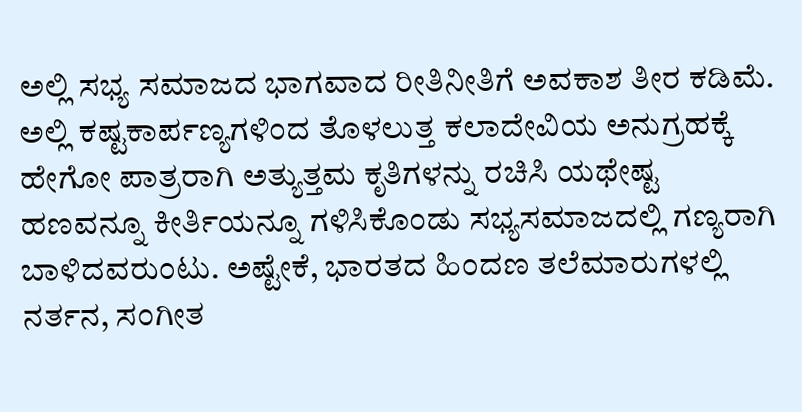ಅಲ್ಲಿ ಸಭ್ಯ ಸಮಾಜದ ಭಾಗವಾದ ರೀತಿನೀತಿಗೆ ಅವಕಾಶ ತೀರ ಕಡಿಮೆ. ಅಲ್ಲಿ ಕಷ್ಟಕಾರ್ಪಣ್ಯಗಳಿಂದ ತೊಳಲುತ್ತ ಕಲಾದೇವಿಯ ಅನುಗ್ರಹಕ್ಕೆ ಹೇಗೋ ಪಾತ್ರರಾಗಿ ಅತ್ಯುತ್ತಮ ಕೃತಿಗಳನ್ನು ರಚಿಸಿ ಯಥೇಷ್ಟ ಹಣವನ್ನೂ ಕೀರ್ತಿಯನ್ನೂ ಗಳಿಸಿಕೊಂಡು ಸಭ್ಯಸಮಾಜದಲ್ಲಿ ಗಣ್ಯರಾಗಿ ಬಾಳಿದವರುಂಟು. ಅಷ್ಟೇಕೆ, ಭಾರತದ ಹಿಂದಣ ತಲೆಮಾರುಗಳಲ್ಲಿ ನರ್ತನ, ಸಂಗೀತ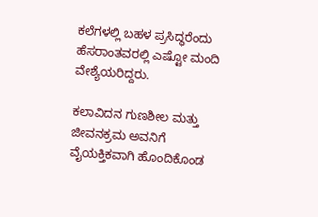ಕಲೆಗಳಲ್ಲಿ ಬಹಳ ಪ್ರಸಿದ್ಧರೆಂದು ಹೆಸರಾಂತವರಲ್ಲಿ ಎಷ್ಟೋ ಮಂದಿ ವೇಶ್ಯೆಯರಿದ್ದರು.

ಕಲಾವಿದನ ಗುಣಶೀಲ ಮತ್ತು ಜೀವನಕ್ರಮ ಅವನಿಗೆ ವೈಯಕ್ತಿಕವಾಗಿ ಹೊಂದಿಕೊಂಡ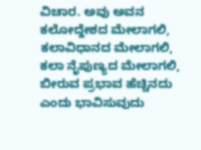ವಿಚಾರ. ಅವು ಅವನ ಕಲೋದ್ದೇಶದ ಮೇಲಾಗಲಿ, ಕಲಾವಿಧಾನದ ಮೇಲಾಗಲಿ, ಕಲಾ ನೈಪುಣ್ಯದ ಮೇಲಾಗಲಿ, ಬೀರುವ ಪ್ರಭಾವ ಹೆಚ್ಚಿನದು ಎಂದು ಭಾವಿಸುವುದು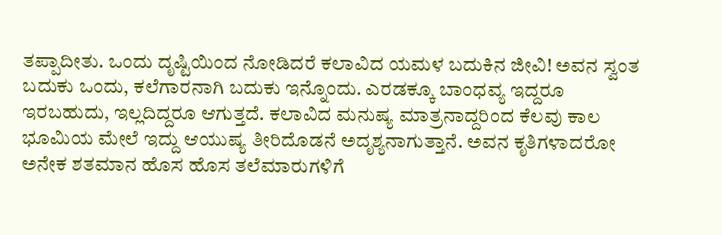ತಪ್ಪಾದೀತು. ಒಂದು ದೃಷ್ಟಿಯಿಂದ ನೋಡಿದರೆ ಕಲಾವಿದ ಯಮಳ ಬದುಕಿನ ಜೀವಿ! ಅವನ ಸ್ವಂತ ಬದುಕು ಒಂದು, ಕಲೆಗಾರನಾಗಿ ಬದುಕು ಇನ್ನೊಂದು. ಎರಡಕ್ಕೂ ಬಾಂಧವ್ಯ ಇದ್ದರೂ ಇರಬಹುದು, ಇಲ್ಲದಿದ್ದರೂ ಆಗುತ್ತದೆ. ಕಲಾವಿದ ಮನುಷ್ಯ ಮಾತ್ರನಾದ್ದರಿಂದ ಕೆಲವು ಕಾಲ ಭೂಮಿಯ ಮೇಲೆ ಇದ್ದು ಆಯುಷ್ಯ ತೀರಿದೊಡನೆ ಅದೃಶ್ಯನಾಗುತ್ತಾನೆ. ಅವನ ಕೃತಿಗಳಾದರೋ ಅನೇಕ ಶತಮಾನ ಹೊಸ ಹೊಸ ತಲೆಮಾರುಗಳಿಗೆ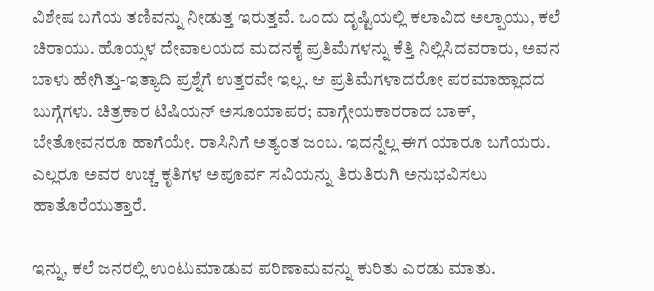ವಿಶೇಷ ಬಗೆಯ ತಣಿವನ್ನು ನೀಡುತ್ತ ಇರುತ್ತವೆ. ಒಂದು ದೃಷ್ಟಿಯಲ್ಲಿ ಕಲಾವಿದ ಅಲ್ಪಾಯು, ಕಲೆ ಚಿರಾಯು. ಹೊಯ್ಸಳ ದೇವಾಲಯದ ಮದನಕೈ ಪ್ರತಿಮೆಗಳನ್ನು ಕೆತ್ತಿ ನಿಲ್ಲಿಸಿದವರಾರು, ಅವನ ಬಾಳು ಹೇಗಿತ್ತು-ಇತ್ಯಾದಿ ಪ್ರಶ್ನೆಗೆ ಉತ್ತರವೇ ಇಲ್ಲ. ಆ ಪ್ರತಿಮೆಗಳಾದರೋ ಪರಮಾಹ್ಲಾದದ ಬುಗ್ಗೆಗಳು. ಚಿತ್ರಕಾರ ಟಿಷಿಯನ್ ಅಸೂಯಾಪರ; ವಾಗ್ಗೇಯಕಾರರಾದ ಬಾಕ್, ಬೇತೋವನರೂ ಹಾಗೆಯೇ. ರಾಸಿನಿಗೆ ಅತ್ಯಂತ ಜಂಬ. ಇದನ್ನೆಲ್ಲ ಈಗ ಯಾರೂ ಬಗೆಯರು. ಎಲ್ಲರೂ ಅವರ ಉಚ್ಚ ಕೃತಿಗಳ ಅಪೂರ್ವ ಸವಿಯನ್ನು ತಿರುತಿರುಗಿ ಅನುಭವಿಸಲು ಹಾತೊರೆಯುತ್ತಾರೆ.

ಇನ್ನು, ಕಲೆ ಜನರಲ್ಲಿ ಉಂಟುಮಾಡುವ ಪರಿಣಾಮವನ್ನು ಕುರಿತು ಎರಡು ಮಾತು.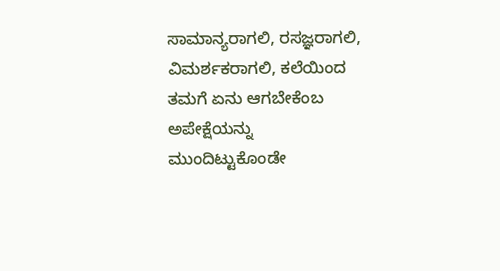ಸಾಮಾನ್ಯರಾಗಲಿ, ರಸಜ್ಞರಾಗಲಿ, ವಿಮರ್ಶಕರಾಗಲಿ, ಕಲೆಯಿಂದ ತಮಗೆ ಏನು ಆಗಬೇಕೆಂಬ ಅಪೇಕ್ಷೆಯನ್ನು ಮುಂದಿಟ್ಟುಕೊಂಡೇ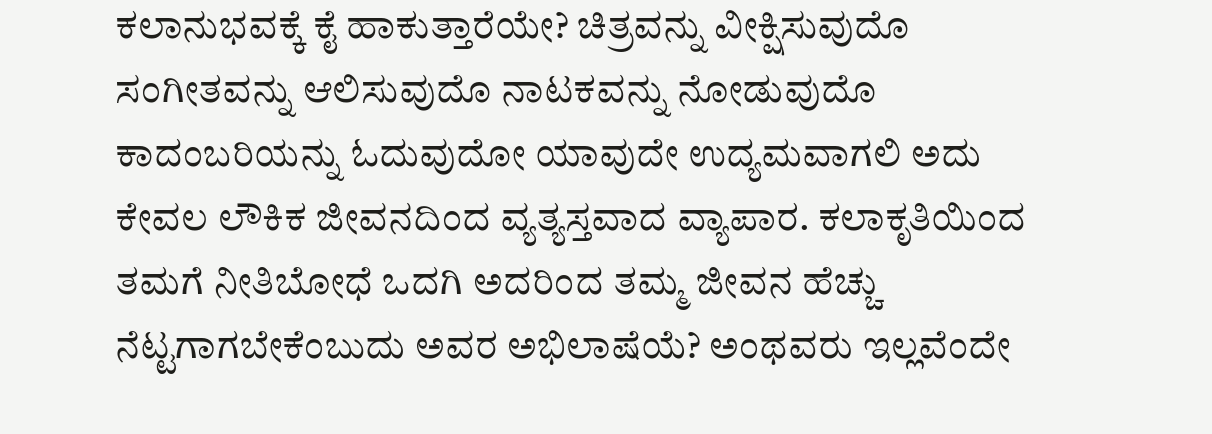ಕಲಾನುಭವಕ್ಕೆ ಕೈ ಹಾಕುತ್ತಾರೆಯೇ? ಚಿತ್ರವನ್ನು ವೀಕ್ಷಿಸುವುದೊ ಸಂಗೀತವನ್ನು ಆಲಿಸುವುದೊ ನಾಟಕವನ್ನು ನೋಡುವುದೊ ಕಾದಂಬರಿಯನ್ನು ಓದುವುದೋ ಯಾವುದೇ ಉದ್ಯಮವಾಗಲಿ ಅದು ಕೇವಲ ಲೌಕಿಕ ಜೀವನದಿಂದ ವ್ಯತ್ಯಸ್ತವಾದ ವ್ಯಾಪಾರ. ಕಲಾಕೃತಿಯಿಂದ ತಮಗೆ ನೀತಿಬೋಧೆ ಒದಗಿ ಅದರಿಂದ ತಮ್ಮ ಜೀವನ ಹೆಚ್ಚು ನೆಟ್ಟಗಾಗಬೇಕೆಂಬುದು ಅವರ ಅಭಿಲಾಷೆಯೆ? ಅಂಥವರು ಇಲ್ಲವೆಂದೇ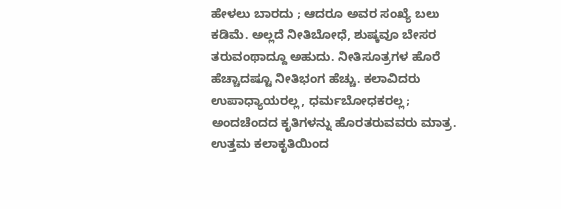ಹೇಳಲು ಬಾರದು ; ಆದರೂ ಅವರ ಸಂಖ್ಯೆ ಬಲು ಕಡಿಮೆ. ಅಲ್ಲದೆ ನೀತಿಬೋಧೆ, ಶುಷ್ಕವೂ ಬೇಸರ ತರುವಂಥಾದ್ದೂ ಅಹುದು. ನೀತಿಸೂತ್ರಗಳ ಹೊರೆ ಹೆಚ್ಚಾದಷ್ಟೂ ನೀತಿಭಂಗ ಹೆಚ್ಚು. ಕಲಾವಿದರು ಉಪಾಧ್ಯಾಯರಲ್ಲ, ಧರ್ಮಬೋಧಕರಲ್ಲ; ಅಂದಚೆಂದದ ಕೃತಿಗಳನ್ನು ಹೊರತರುವವರು ಮಾತ್ರ. ಉತ್ತಮ ಕಲಾಕೃತಿಯಿಂದ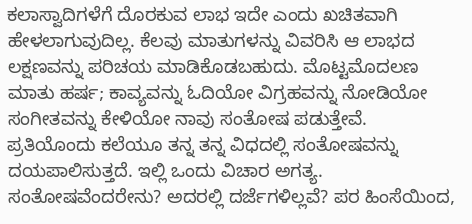ಕಲಾಸ್ವಾದಿಗಳೆಗೆ ದೊರಕುವ ಲಾಭ ಇದೇ ಎಂದು ಖಚಿತವಾಗಿ ಹೇಳಲಾಗುವುದಿಲ್ಲ. ಕೆಲವು ಮಾತುಗಳನ್ನು ವಿವರಿಸಿ ಆ ಲಾಭದ ಲಕ್ಷಣವನ್ನು ಪರಿಚಯ ಮಾಡಿಕೊಡಬಹುದು. ಮೊಟ್ಟಮೊದಲಣ ಮಾತು ಹರ್ಷ; ಕಾವ್ಯವನ್ನು ಓದಿಯೋ ವಿಗ್ರಹವನ್ನು ನೋಡಿಯೋ ಸಂಗೀತವನ್ನು ಕೇಳಿಯೋ ನಾವು ಸಂತೋಷ ಪಡುತ್ತೇವೆ. ಪ್ರತಿಯೊಂದು ಕಲೆಯೂ ತನ್ನ ತನ್ನ ವಿಧದಲ್ಲಿ ಸಂತೋಷವನ್ನು ದಯಪಾಲಿಸುತ್ತದೆ. ಇಲ್ಲಿ ಒಂದು ವಿಚಾರ ಅಗತ್ಯ. ಸಂತೋಷವೆಂದರೇನು? ಅದರಲ್ಲಿ ದರ್ಜೆಗಳಿಲ್ಲವೆ? ಪರ ಹಿಂಸೆಯಿಂದ,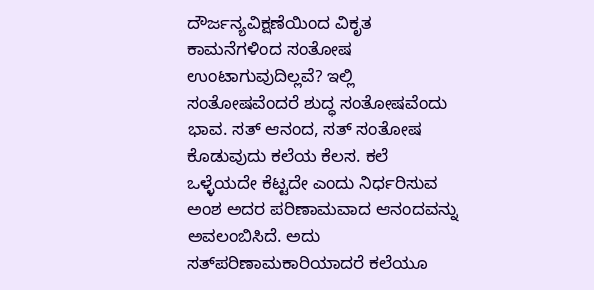ದೌರ್ಜನ್ಯವಿಕ್ಷಣೆಯಿಂದ ವಿಕೃತ ಕಾಮನೆಗಳಿಂದ ಸಂತೋಷ ಉಂಟಾಗುವುದಿಲ್ಲವೆ? ಇಲ್ಲಿ ಸಂತೋಷವೆಂದರೆ ಶುದ್ಧ ಸಂತೋಷವೆಂದು ಭಾವ. ಸತ್ ಆನಂದ, ಸತ್ ಸಂತೋಷ ಕೊಡುವುದು ಕಲೆಯ ಕೆಲಸ. ಕಲೆ ಒಳ್ಳೆಯದೇ ಕೆಟ್ಟದೇ ಎಂದು ನಿರ್ಧರಿಸುವ ಅಂಶ ಅದರ ಪರಿಣಾಮವಾದ ಆನಂದವನ್ನು ಅವಲಂಬಿಸಿದೆ. ಅದು ಸತ್‍ಪರಿಣಾಮಕಾರಿಯಾದರೆ ಕಲೆಯೂ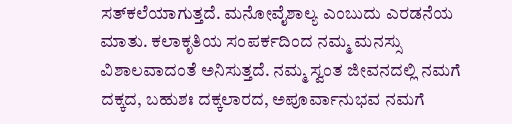ಸತ್‍ಕಲೆಯಾಗುತ್ತದೆ. ಮನೋವೈಶಾಲ್ಯ ಎಂಬುದು ಎರಡನೆಯ ಮಾತು. ಕಲಾಕೃತಿಯ ಸಂಪರ್ಕದಿಂದ ನಮ್ಮ ಮನಸ್ಸು ವಿಶಾಲವಾದಂತೆ ಅನಿಸುತ್ತದೆ. ನಮ್ಮ ಸ್ವಂತ ಜೀವನದಲ್ಲಿ ನಮಗೆ ದಕ್ಕದ, ಬಹುಶಃ ದಕ್ಕಲಾರದ, ಅಪೂರ್ವಾನುಭವ ನಮಗೆ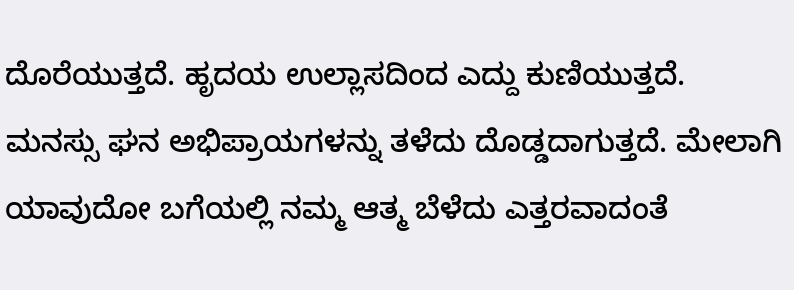ದೊರೆಯುತ್ತದೆ. ಹೃದಯ ಉಲ್ಲಾಸದಿಂದ ಎದ್ದು ಕುಣಿಯುತ್ತದೆ. ಮನಸ್ಸು ಘನ ಅಭಿಪ್ರಾಯಗಳನ್ನು ತಳೆದು ದೊಡ್ಡದಾಗುತ್ತದೆ. ಮೇಲಾಗಿ ಯಾವುದೋ ಬಗೆಯಲ್ಲಿ ನಮ್ಮ ಆತ್ಮ ಬೆಳೆದು ಎತ್ತರವಾದಂತೆ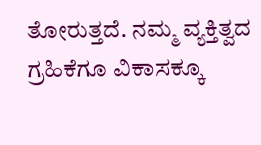ತೋರುತ್ತದೆ. ನಮ್ಮ ವ್ಯಕ್ತಿತ್ವದ ಗ್ರಹಿಕೆಗೂ ವಿಕಾಸಕ್ಕೂ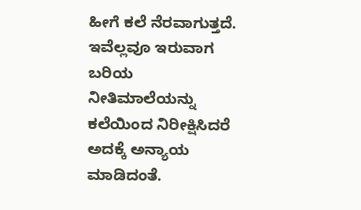ಹೀಗೆ ಕಲೆ ನೆರವಾಗುತ್ತದೆ. ಇವೆಲ್ಲವೂ ಇರುವಾಗ ಬರಿಯ ನೀತಿಮಾಲೆಯನ್ನು ಕಲೆಯಿಂದ ನಿರೀಕ್ಷಿಸಿದರೆ ಅದಕ್ಕೆ ಅನ್ಯಾಯ ಮಾಡಿದಂತೆ.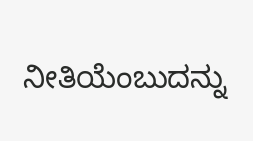ನೀತಿಯೆಂಬುದನ್ನು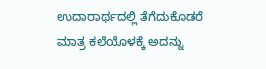ಉದಾರಾರ್ಥದಲ್ಲಿ ತೆಗೆದುಕೊಡರೆ ಮಾತ್ರ ಕಲೆಯೊಳಕ್ಕೆ ಅದನ್ನು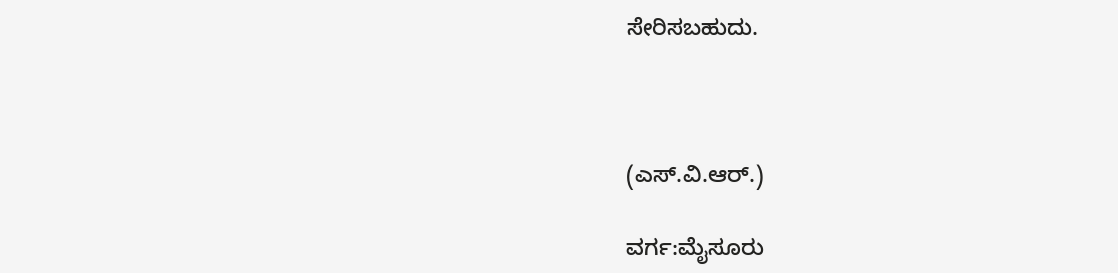ಸೇರಿಸಬಹುದು.



(ಎಸ್.ವಿ.ಆರ್.)

ವರ್ಗ:ಮೈಸೂರು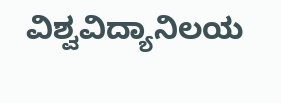ವಿಶ್ವವಿದ್ಯಾನಿಲಯ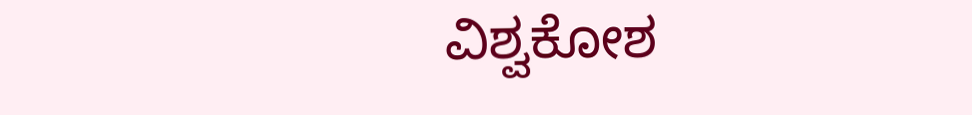ವಿಶ್ವಕೋಶ